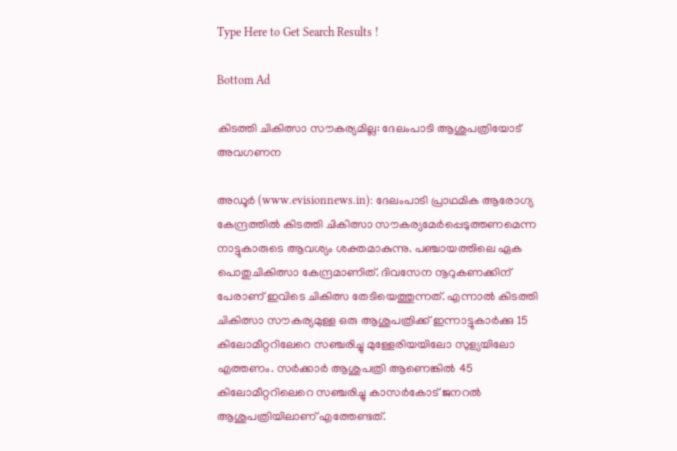Type Here to Get Search Results !

Bottom Ad

കിടത്തി ചികിത്സാ സൗകര്യമില്ല: ദേലംപാടി ആശുപത്രിയോട് അവഗണന

അഡൂര്‍ (www.evisionnews.in): ദേലംപാടി പ്രാഥമിക ആരോഗ്യ കേന്ദ്രത്തില്‍ കിടത്തി ചികിത്സാ സൗകര്യമേര്‍പ്പെടുത്തണമെന്ന നാട്ടുകാരുടെ ആവശ്യം ശക്തമാകുന്നു. പഞ്ചായത്തിലെ ഏക പൊതുചികിത്സാ കേന്ദ്രമാണിത്. ദിവസേന നൂറുകണക്കിന് പേരാണ് ഇവിടെ ചികിത്സ തേടിയെത്തുന്നത്. എന്നാല്‍ കിടത്തി ചികിത്സാ സൗകര്യമുള്ള ഒരു ആശുപത്രിക്ക് ഇന്നാട്ടുകാര്‍ക്കു 15 കിലോമീറ്ററിലേറെ സഞ്ചരിച്ചു മുള്ളേരിയയിലോ സുള്യയിലോ എത്തണം. സര്‍ക്കാര്‍ ആശുപത്രി ആണെങ്കില്‍ 45 കിലോമീറ്ററിലെറെ സഞ്ചരിച്ചു കാസര്‍കോട് ജനറല്‍ ആശുപത്രിയിലാണ് എത്തേണ്ടത്.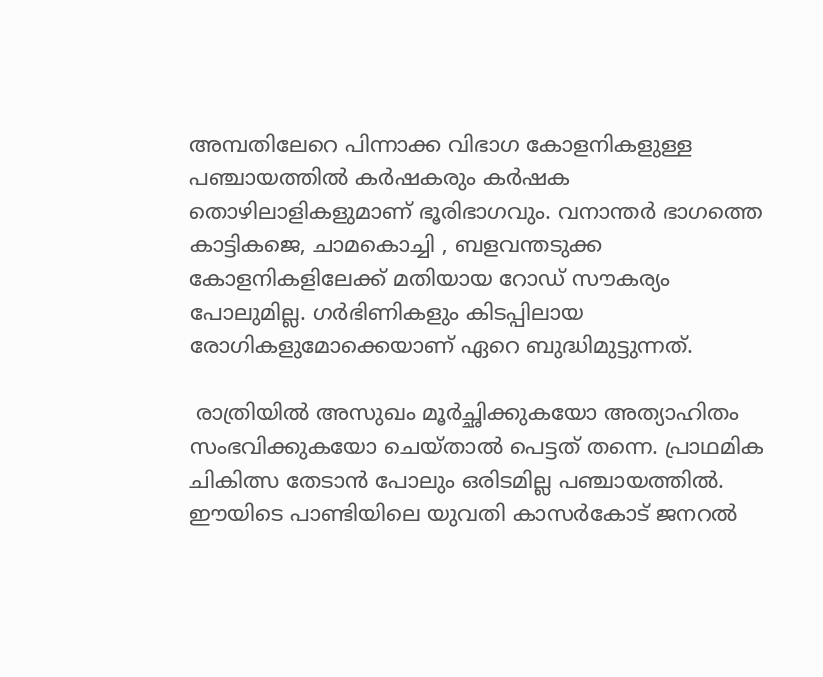അമ്പതിലേറെ പിന്നാക്ക വിഭാഗ കോളനികളുള്ള പഞ്ചായത്തില്‍ കര്‍ഷകരും കര്‍ഷക തൊഴിലാളികളുമാണ് ഭൂരിഭാഗവും. വനാന്തര്‍ ഭാഗത്തെ കാട്ടികജെ, ചാമകൊച്ചി , ബളവന്തടുക്ക കോളനികളിലേക്ക് മതിയായ റോഡ് സൗകര്യം പോലുമില്ല. ഗര്‍ഭിണികളും കിടപ്പിലായ രോഗികളുമോക്കെയാണ് ഏറെ ബുദ്ധിമുട്ടുന്നത്.

 രാത്രിയില്‍ അസുഖം മൂര്‍ച്ഛിക്കുകയോ അത്യാഹിതം സംഭവിക്കുകയോ ചെയ്താല്‍ പെട്ടത് തന്നെ. പ്രാഥമിക ചികിത്സ തേടാന്‍ പോലും ഒരിടമില്ല പഞ്ചായത്തില്‍. ഈയിടെ പാണ്ടിയിലെ യുവതി കാസര്‍കോട് ജനറല്‍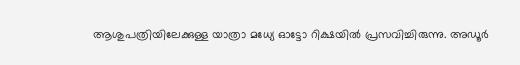ആശുപത്രിയിലേക്കുള്ള യാത്രാ മധ്യേ ഓട്ടോ റിക്ഷയില്‍ പ്രസവിച്ചിരുന്നു. അഡൂര്‍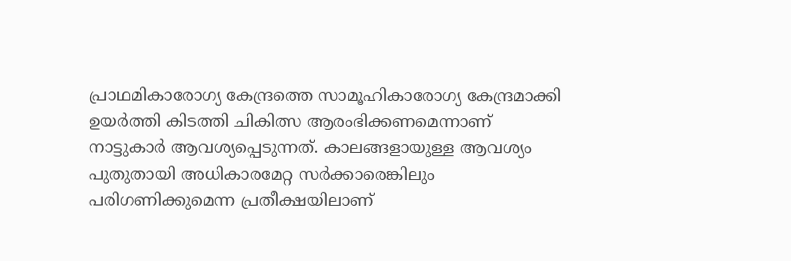പ്രാഥമികാരോഗ്യ കേന്ദ്രത്തെ സാമൂഹികാരോഗ്യ കേന്ദ്രമാക്കി ഉയര്‍ത്തി കിടത്തി ചികിത്സ ആരംഭിക്കണമെന്നാണ് നാട്ടുകാര്‍ ആവശ്യപ്പെടുന്നത്. കാലങ്ങളായുള്ള ആവശ്യം പുതുതായി അധികാരമേറ്റ സര്‍ക്കാരെങ്കിലും പരിഗണിക്കുമെന്ന പ്രതീക്ഷയിലാണ്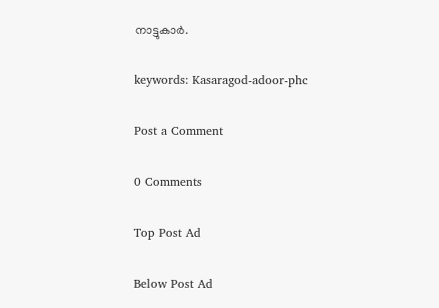നാട്ടുകാര്‍.

keywords: Kasaragod-adoor-phc

Post a Comment

0 Comments

Top Post Ad

Below Post Ad